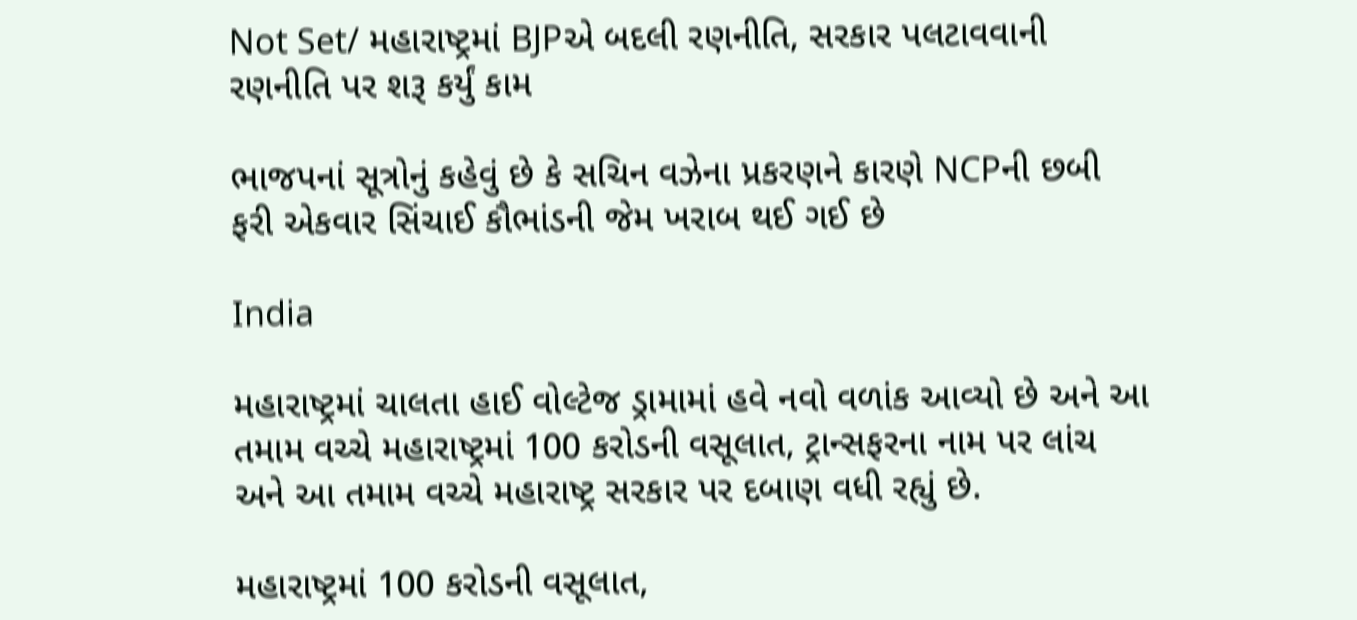Not Set/ મહારાષ્ટ્રમાં BJPએ બદલી રણનીતિ, સરકાર પલટાવવાની રણનીતિ પર શરૂ કર્યું કામ

ભાજપનાં સૂત્રોનું કહેવું છે કે સચિન વઝેના પ્રકરણને કારણે NCPની છબી ફરી એકવાર સિંચાઈ કૌભાંડની જેમ ખરાબ થઈ ગઈ છે

India

મહારાષ્ટ્રમાં ચાલતા હાઈ વોલ્ટેજ ડ્રામામાં હવે નવો વળાંક આવ્યો છે અને આ તમામ વચ્ચે મહારાષ્ટ્રમાં 100 કરોડની વસૂલાત, ટ્રાન્સફરના નામ પર લાંચ અને આ તમામ વચ્ચે મહારાષ્ટ્ર સરકાર પર દબાણ વધી રહ્યું છે.

મહારાષ્ટ્રમાં 100 કરોડની વસૂલાત,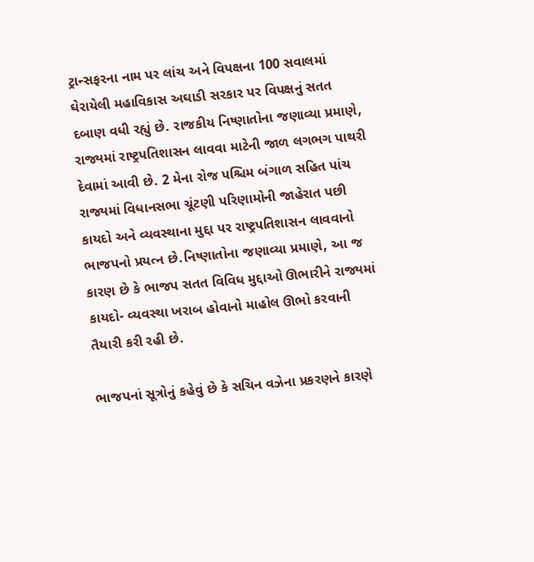ટ્રાન્સફરના નામ પર લાંચ અને વિપક્ષના 100 સવાલમાં ઘેરાયેલી મહાવિકાસ અઘાડી સરકાર પર વિપક્ષનું સતત દબાણ વધી રહ્યું છે. રાજકીય નિષ્ણાતોના જણાવ્યા પ્રમાણે, રાજ્યમાં રાષ્ટ્રપતિશાસન લાવવા માટેની જાળ લગભગ પાથરી દેવામાં આવી છે. 2 મેના રોજ પશ્ચિમ બંગાળ સહિત પાંચ રાજ્યમાં વિધાનસભા ચૂંટણી પરિણામોની જાહેરાત પછી કાયદો અને વ્યવસ્થાના મુદ્દા પર રાષ્ટ્રપતિશાસન લાવવાનો ભાજપનો પ્રયત્ન છે.નિષ્ણાતોના જણાવ્યા પ્રમાણે, આ જ કારણ છે કે ભાજપ સતત વિવિધ મુદ્દાઓ ઊભારીને રાજ્યમાં કાયદો- વ્યવસ્થા ખરાબ હોવાનો માહોલ ઊભો કરવાની તૈયારી કરી રહી છે.

ભાજપનાં સૂત્રોનું કહેવું છે કે સચિન વઝેના પ્રકરણને કારણે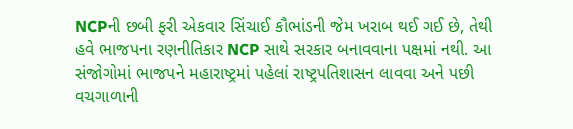NCPની છબી ફરી એકવાર સિંચાઈ કૌભાંડની જેમ ખરાબ થઈ ગઈ છે, તેથી હવે ભાજપના રણનીતિકાર NCP સાથે સરકાર બનાવવાના પક્ષમાં નથી. આ સંજોગોમાં ભાજપને મહારાષ્ટ્રમાં પહેલાં રાષ્ટ્રપતિશાસન લાવવા અને પછી વચગાળાની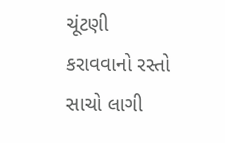ચૂંટણી કરાવવાનો રસ્તો સાચો લાગી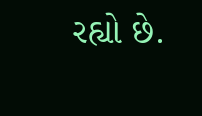રહ્યો છે.